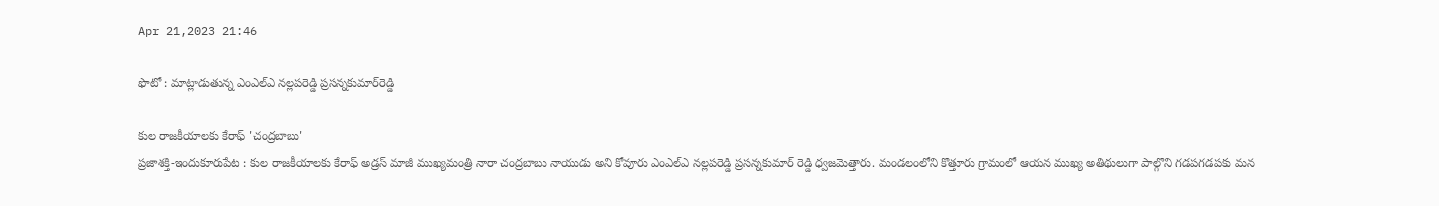Apr 21,2023 21:46

ఫొటో : మాట్లాడుతున్న ఎంఎల్‌ఎ నల్లపరెడ్డి ప్రసన్నకుమార్‌రెడ్డి

కుల రాజకీయాలకు కేరాఫ్‌ 'చంద్రబాబు'
ప్రజాశక్తి-ఇందుకూరుపేట : కుల రాజకీయాలకు కేరాఫ్‌ అడ్రస్‌ మాజీ ముఖ్యమంత్రి నారా చంద్రబాబు నాయుడు అని కోవూరు ఎంఎల్‌ఎ నల్లపరెడ్డి ప్రసన్నకుమార్‌ రెడ్డి ధ్వజమెత్తారు. మండలంలోని కొత్తూరు గ్రామంలో ఆయన ముఖ్య అతిథులుగా పాల్గొని గడపగడపకు మన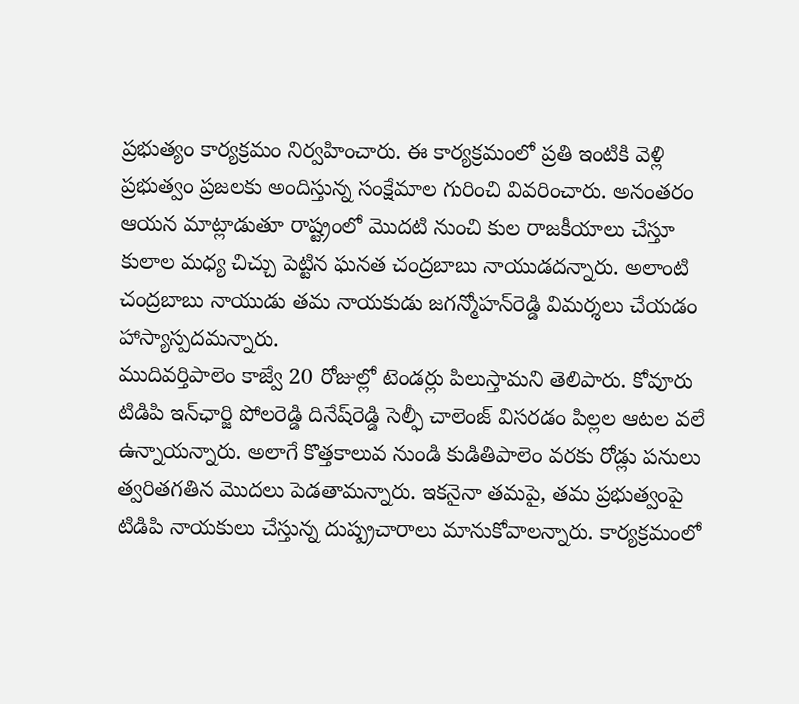ప్రభుత్యం కార్యక్రమం నిర్వహించారు. ఈ కార్యక్రమంలో ప్రతి ఇంటికి వెళ్లి ప్రభుత్వం ప్రజలకు అందిస్తున్న సంక్షేమాల గురించి వివరించారు. అనంతరం ఆయన మాట్లాడుతూ రాష్ట్రంలో మొదటి నుంచి కుల రాజకీయాలు చేస్తూ కులాల మధ్య చిచ్చు పెట్టిన ఘనత చంద్రబాబు నాయుడదన్నారు. అలాంటి చంద్రబాబు నాయుడు తమ నాయకుడు జగన్మోహన్‌రెడ్డి విమర్శలు చేయడం హాస్యాస్పదమన్నారు.
ముదివర్తిపాలెం కాజ్వే 20 రోజుల్లో టెండర్లు పిలుస్తామని తెలిపారు. కోవూరు టిడిపి ఇన్‌ఛార్జి పోలరెడ్డి దినేష్‌రెడ్డి సెల్ఫీ చాలెంజ్‌ విసరడం పిల్లల ఆటల వలే ఉన్నాయన్నారు. అలాగే కొత్తకాలువ నుండి కుడితిపాలెం వరకు రోడ్లు పనులు త్వరితగతిన మొదలు పెడతామన్నారు. ఇకనైనా తమపై, తమ ప్రభుత్వంపై టిడిపి నాయకులు చేస్తున్న దుష్ప్రచారాలు మానుకోవాలన్నారు. కార్యక్రమంలో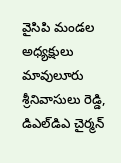వైసిపి మండల అధ్యక్షులు మావులూరు శ్రీనివాసులు రెడ్డి, డిఎల్‌డిఎ చైర్మన్‌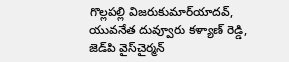గొల్లపల్లి విజరుకుమార్‌యాదవ్‌, యువనేత దువ్వూరు కళ్యాణ్‌ రెడ్డి, జెడ్‌పి వైస్‌చైర్మన్‌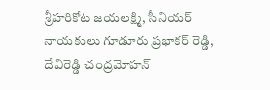శ్రీహరికోట జయలక్ష్మి, సీనియర్‌ నాయకులు గూడూరు ప్రభాకర్‌ రెడ్డి, దేవిరెడ్డి చంద్రమోహన్‌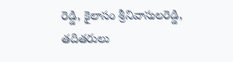రెడ్డి, కైలాసం శ్రీనివాసులరెడ్డి, తదితరులు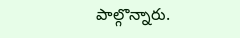పాల్గొన్నారు.